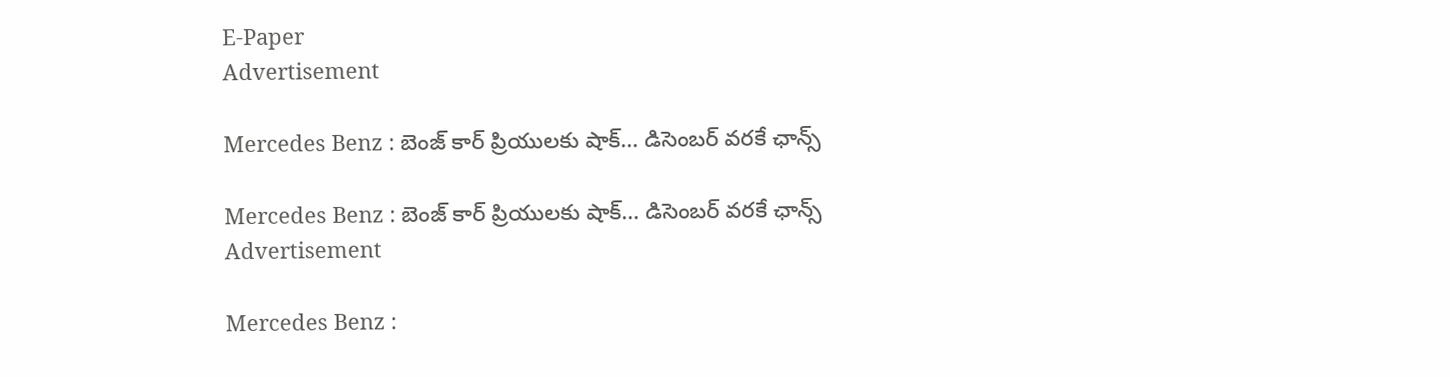E-Paper
Advertisement

Mercedes Benz : బెంజ్ కార్ ప్రియులకు షాక్… డిసెంబర్ వరకే ఛాన్స్

Mercedes Benz : బెంజ్ కార్ ప్రియులకు షాక్… డిసెంబర్ వరకే ఛాన్స్
Advertisement

Mercedes Benz :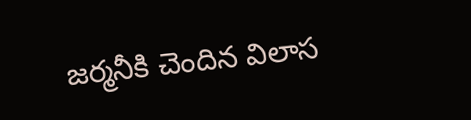జర్మనీకి చెందిన విలాస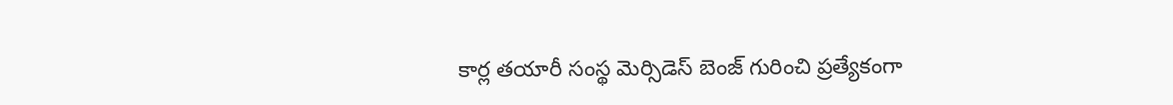కార్ల తయారీ సంస్థ మెర్సిడెస్‌ బెంజ్‌ గురించి ప్రత్యేకంగా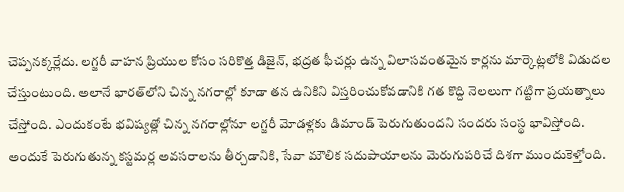చెప్పనక్కర్లేదు. లగ్జరీ వాహన ప్రియుల కోసం సరికొత్త డిజైన్, భద్రత ఫీచర్లు ఉన్న విలాసవంతమైన కార్లను మార్కెట్లలోకి విడుదల చేస్తుంటుంది. అలానే భారత్‌లోని చిన్న నగరాల్లో కూడా తన ఉనికిని విస్తరించుకోవడానికి గత కొద్ది నెలలుగా గట్టిగా ప్రయత్నాలు చేస్తోంది. ఎందుకంటే భవిష్యత్లో చిన్న నగరాల్లోనూ లగ్జరీ మోడళ్లకు డిమాండ్‌ పెరుగుతుందని సందరు సంస్థ భావిస్తోంది. అందుకే పెరుగుతున్న కస్టమర్ల అవసరాలను తీర్చడానికి, సేవా మౌలిక సదుపాయాలను మెరుగుపరిచే దిశగా ముందుకెళ్తోంది.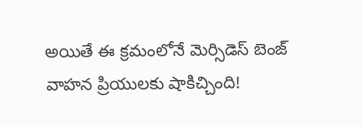అయితే ఈ క్రమంలోనే మెర్సిడెస్ బెంజ్ వాహన ప్రియులకు షాకిచ్చింది!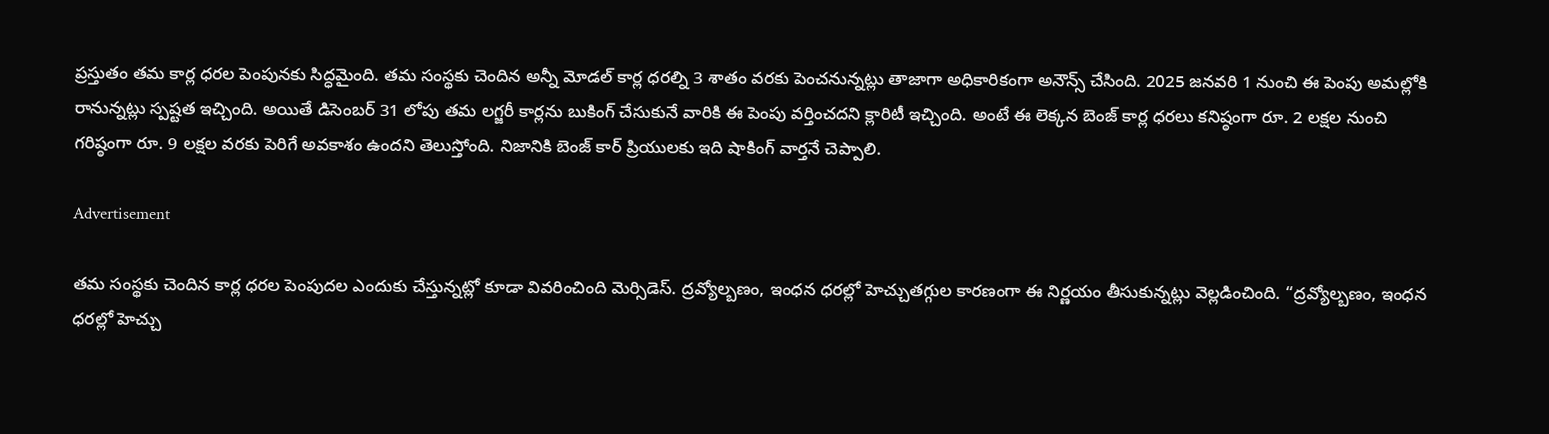ప్రస్తుతం తమ కార్ల ధరల పెంపునకు సిద్ధమైంది. తమ సంస్థకు చెందిన అన్నీ మోడల్ కార్ల ధరల్ని 3 శాతం వరకు పెంచనున్నట్లు తాజాగా అధికారికంగా అనౌన్స్ చేసింది. 2025 జనవరి 1 నుంచి ఈ పెంపు అమల్లోకి రానున్నట్లు స్పష్టత ఇచ్చింది. అయితే డిసెంబర్‌ 31 లోపు తమ లగ్జరీ కార్లను బుకింగ్‌ చేసుకునే వారికి ఈ పెంపు వర్తించదని క్లారిటీ ఇచ్చింది. అంటే ఈ లెక్కన బెంజ్ కార్ల ధరలు కనిష్ఠంగా రూ. 2 లక్షల నుంచి గరిష్ఠంగా రూ. 9 లక్షల వరకు పెరిగే అవకాశం ఉందని తెలుస్తోంది. నిజానికి బెంజ్ కార్ ప్రియులకు ఇది షాకింగ్ వార్తనే చెప్పాలి.

Advertisement

తమ సంస్థకు చెందిన కార్ల ధరల పెంపుదల ఎందుకు చేస్తున్నట్లో కూడా వివరించింది మెర్సిడెస్. ద్రవ్యోల్బణం, ఇంధన ధరల్లో హెచ్చుతగ్గుల కారణంగా ఈ నిర్ణయం తీసుకున్నట్లు వెల్లడించింది. “ద్రవ్యోల్బణం, ఇంధన ధరల్లో హెచ్చు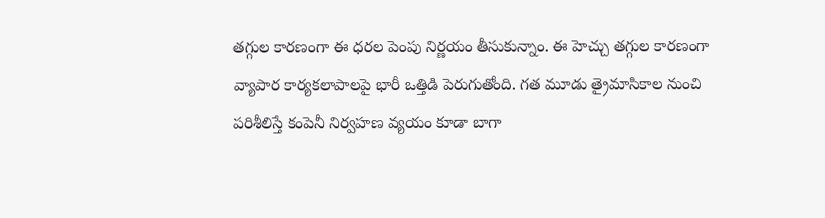తగ్గుల కారణంగా ఈ ధరల పెంపు నిర్ణయం తీసుకున్నాం. ఈ హెచ్చు తగ్గుల కారణంగా వ్యాపార కార్యకలాపాలపై భారీ ఒత్తిడి పెరుగుతోంది. గత మూడు త్రైమాసికాల నుంచి పరిశీలిస్తే కంపెనీ నిర్వహణ వ్యయం కూడా బాగా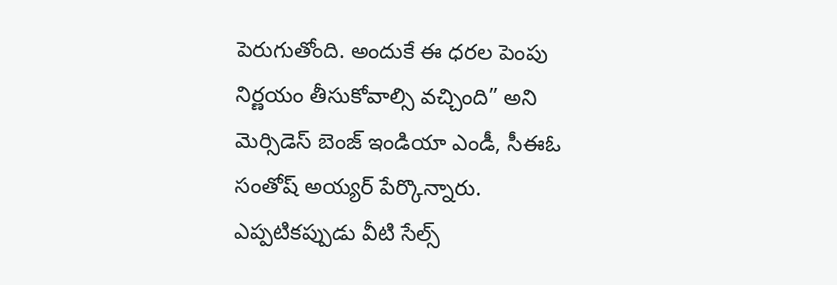పెరుగుతోంది. అందుకే ఈ ధరల పెంపు నిర్ణయం తీసుకోవాల్సి వచ్చింది” అని మెర్సిడెస్‌ బెంజ్ ఇండియా ఎండీ, సీఈఓ సంతోష్‌ అయ్యర్‌ పేర్కొన్నారు. ఎప్పటికప్పుడు వీటి సేల్స్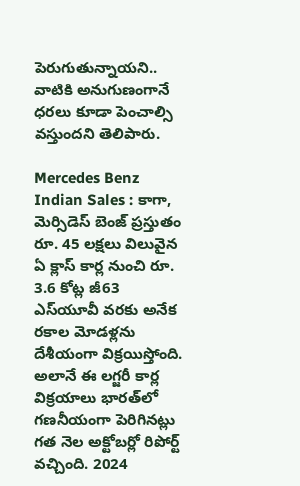పెరుగుతున్నాయని.. వాటికి అనుగుణంగానే ధరలు కూడా పెంచాల్సి వస్తుందని తెలిపారు.

Mercedes Benz Indian Sales : కాగా, మెర్సిడెస్‌ బెంజ్‌ ప్రస్తుతం రూ. 45 లక్షలు విలువైన ఏ క్లాస్‌ కార్ల నుంచి రూ. 3.6 కోట్ల జీ63 ఎస్‌యూవీ వరకు అనేక రకాల మోడళ్లను దేశీయంగా విక్రయిస్తోంది. అలానే ఈ లగ్జరీ కార్ల విక్రయాలు భారత్‌లో గణనీయంగా పెరిగినట్లు గత నెల అక్టోబర్లో రిపోర్ట్ వచ్చింది. 2024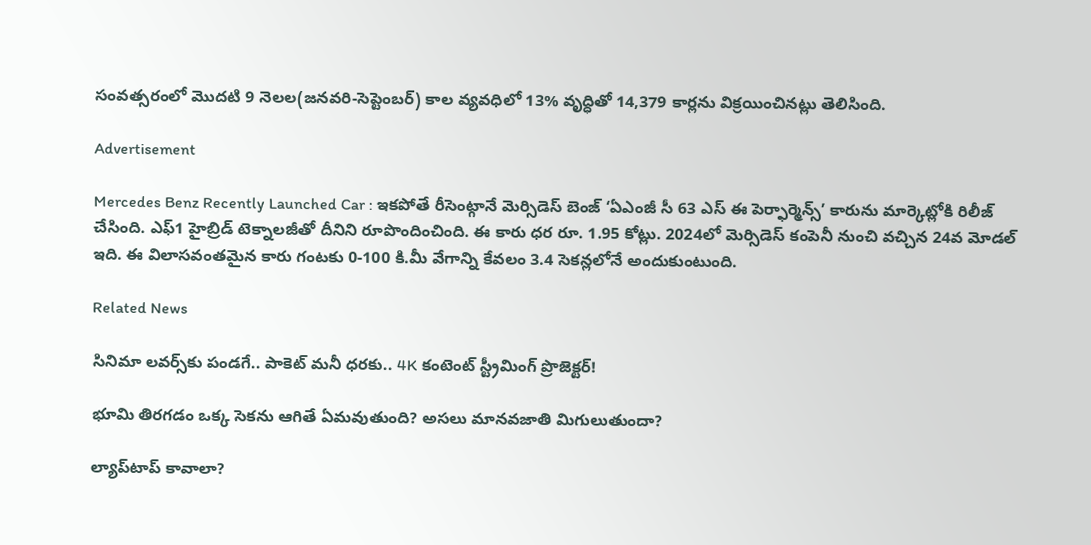సంవత్సరంలో మొదటి 9 నెలల(జనవరి-సెప్టెంబర్‌) కాల వ్యవధిలో 13% వృద్ధితో 14,379 కార్లను విక్రయించినట్లు తెలిసింది.

Advertisement

Mercedes Benz Recently Launched Car : ఇకపోతే రీసెంట్గానే మెర్సిడెస్ బెంజ్ ‘ఏఎంజీ సీ 63 ఎస్‌ ఈ పెర్ఫార్మెన్స్‌’ కారును మార్కెట్లోకి రిలీజ్ చేసింది. ఎఫ్‌1 హైబ్రిడ్‌ టెక్నాలజీతో దీనిని రూపొందించింది. ఈ కారు ధర రూ. 1.95 కోట్లు. 2024లో మెర్సిడెస్ కంపెనీ నుంచి వచ్చిన 24వ మోడల్‌ ఇది. ఈ విలాసవంతమైన కారు గంటకు 0-100 కి.మీ వేగాన్ని కేవలం 3.4 సెకన్లలోనే అందుకుంటుంది.

Related News

సినిమా లవర్స్‌కు పండగే.. పాకెట్ మనీ ధరకు.. 4K కంటెంట్ స్ట్రీమింగ్ ప్రొజెక్టర్!

భూమి తిరగడం ఒక్క సెకను ఆగితే ఏమవుతుంది? అసలు మానవజాతి మిగులుతుందా?

ల్యాప్‌టాప్ కావాలా?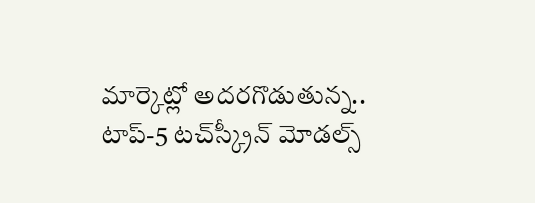మార్కెట్లో అదరగొడుతున్న.. టాప్-5 టచ్‌స్క్రీన్ మోడల్స్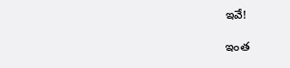ఇవే!

ఇంత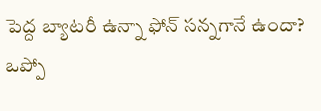పెద్ద బ్యాటరీ ఉన్నా ఫోన్ సన్నగానే ఉందా? ఒప్పో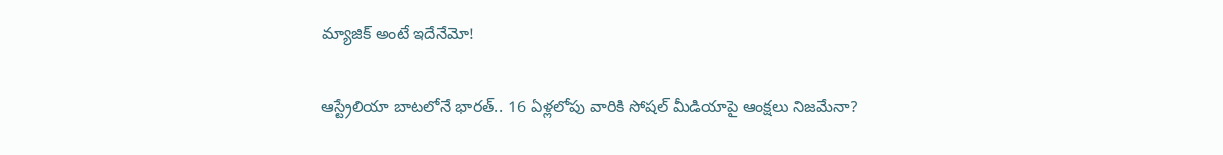మ్యాజిక్ అంటే ఇదేనేమో!

ఆస్ట్రేలియా బాటలోనే భారత్.. 16 ఏళ్లలోపు వారికి సోషల్ మీడియాపై ఆంక్షలు నిజమేనా?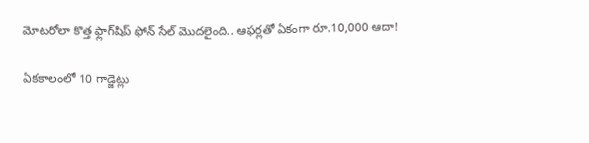మోటరోలా కొత్త ఫ్లాగ్‌షిప్ ఫోన్ సేల్ మొదలైంది.. ఆఫర్లతో ఏకంగా రూ.10,000 ఆదా!

ఏకకాలంలో 10 గాడ్జెట్లు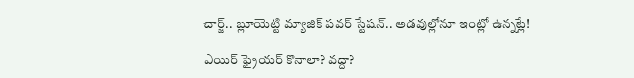చార్జ్.. బ్లూయెట్టి మ్యాజిక్ పవర్ స్టేషన్.. అడవుల్లోనూ ఇంట్లో ఉన్నట్లే!

ఎయిర్ ఫ్రైయర్ కొనాలా? వద్దా?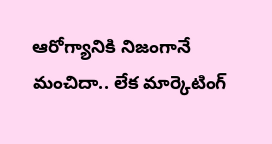ఆరోగ్యానికి నిజంగానే మంచిదా.. లేక మార్కెటింగ్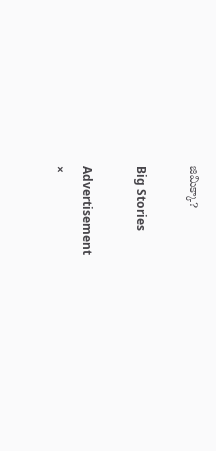జిమిక్కా?

Big Stories

Advertisement
×